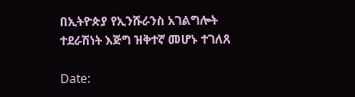በኢትዮጵያ የኢንሹራንስ አገልግሎት ተደራሽነት እጅግ ዝቅተኛ መሆኑ ተገለጸ

Date: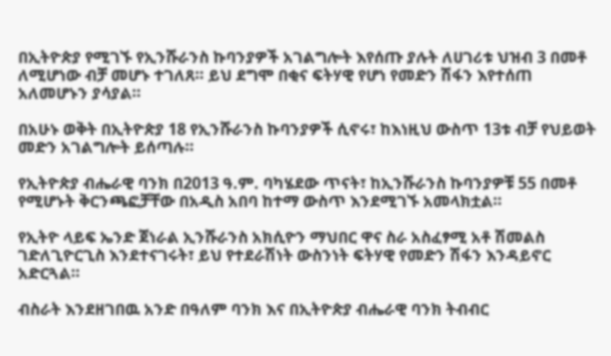በኢትዮጵያ የሚገኙ የኢንሹራንስ ኩባንያዎች አገልግሎት እየሰጡ ያሉት ለሀገሪቱ ህዝብ 3 በመቶ ለሚሆነው ብቻ መሆኑ ተገለጸ። ይህ ደግሞ በቂና ፍትሃዊ የሆነ የመድን ሽፋን እየተሰጠ አለመሆኑን ያሳያል።

በአሁኑ ወቅት በኢትዮጵያ 18 የኢንሹራንስ ኩባንያዎች ሲኖሩ፣ ከእነዚህ ውስጥ 13ቱ ብቻ የህይወት መድን አገልግሎት ይሰጣሉ።

የኢትዮጵያ ብሔራዊ ባንክ በ2013 ዓ.ም. ባካሄደው ጥናት፣ ከኢንሹራንስ ኩባንያዎቹ 55 በመቶ የሚሆኑት ቅርንጫፎቻቸው በአዲስ አበባ ከተማ ውስጥ እንደሚገኙ አመላክቷል።

የኢትዮ ላይፍ ኤንድ ጀነራል ኢንሹራንስ አክሲዮን ማህበር ዋና ስራ አስፈፃሚ አቶ ሽመልስ ገድለጊዮርጊስ እንደተናገሩት፣ ይህ የተደራሽነት ውስንነት ፍትሃዊ የመድን ሽፋን እንዳይኖር አድርጓል።

ብስራት እንደዘገበዉ አንድ በዓለም ባንክ እና በኢትዮጵያ ብሔራዊ ባንክ ትብብር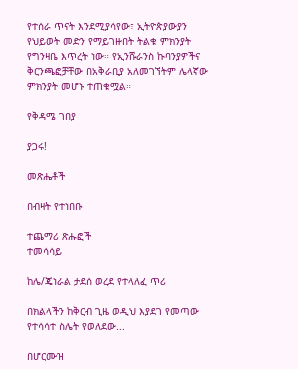የተሰራ ጥናት እንደሚያሳየው፣ ኢትዮጵያውያን የህይወት መድን የማይገዙበት ትልቁ ምክንያት የግንዛቤ እጥረት ነው። የኢንሹራንስ ኩባንያዎችና ቅርንጫፎቻቸው በአቅራቢያ አለመገኘትም ሌላኛው ምክንያት መሆኑ ተጠቁሟል።

የቅዳሜ ገበያ

ያጋሩ!

መጽሔቶች

በብዛት የተነበቡ

ተጨማሪ ጽሑፎች
ተመሳሳይ

ከሌ/ጄነራል ታደሰ ወረደ የተላለፈ ጥሪ

በክልላችን ከቅርብ ጊዜ ወዲህ እያደገ የመጣው የተሳሳተ ስሌት የወለደው...

በሆርሙዝ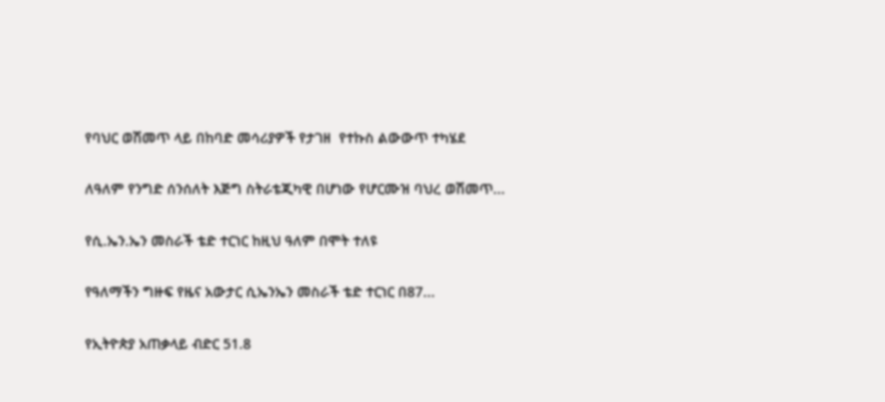የባህር ወሽመጥ ላይ በከባድ መሳሪያዎች የታገዘ  የተኩስ ልውውጥ ተካሄደ

ለዓለም የንግድ ሰንሰለት እጅግ ስትራቴጂካዊ በሆነው የሆርሙዝ ባህረ ወሽመጥ...

የሲ.ኤን.ኤን መስራች ቴድ ተርነር ከዚህ ዓለም በሞት ተለዩ

የዓለማችን ግዙፍ የዜና አውታር ሲኤንኤን መስራች ቴድ ተርነር በ87...

የኢትዮጵያ አጠቃላይ ብድር 51.8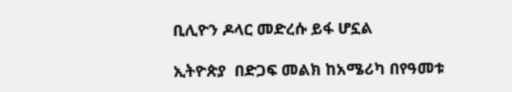ቢሊዮን ዶላር መድረሱ ይፋ ሆኗል

ኢትዮጵያ  በድጋፍ መልክ ከአሜሪካ በየዓመቱ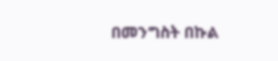በመንግስት በኩል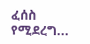ፈሰስ የሚደረግ...